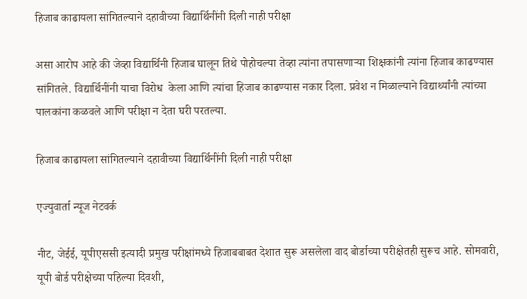हिजाब काढायला सांगितल्याने दहावीच्या विद्यार्थिनींनी दिली नाही परीक्षा

असा आरोप आहे की जेव्हा विद्यार्थिनी हिजाब घालून तिथे पोहोचल्या तेव्हा त्यांना तपासणाऱ्या शिक्षकांनी त्यांना हिजाब काढण्यास सांगितले. विद्यार्थिनींनी याचा विरोध  केला आणि त्यांचा हिजाब काढण्यास नकार दिला. प्रवेश न मिळाल्याने विद्यार्थ्यांनी त्यांच्या पालकांना कळवले आणि परीक्षा न देता घरी परतल्या.

हिजाब काढायला सांगितल्याने दहावीच्या विद्यार्थिनींनी दिली नाही परीक्षा

एज्युवार्ता न्यूज नेटवर्क

नीट, जेईई, यूपीएससी इत्यादी प्रमुख परीक्षांमध्ये हिजाबबाबत देशात सुरू असलेला वाद बोर्डाच्या परीक्षेतही सुरूच आहे. सोमवारी, यूपी बोर्ड परीक्षेच्या पहिल्या दिवशी,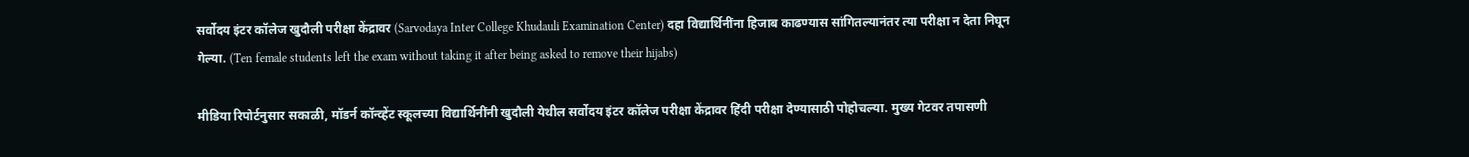सर्वोदय इंटर कॉलेज खुदौली परीक्षा केंद्रावर (Sarvodaya Inter College Khudauli Examination Center) दहा विद्यार्थिनींना हिजाब काढण्यास सांगितल्यानंतर त्या परीक्षा न देता निघून गेल्या. (Ten female students left the exam without taking it after being asked to remove their hijabs)

मीडिया रिपोर्टनुसार सकाळी, मॉडर्न कॉन्व्हेंट स्कूलच्या विद्यार्थिनींनी खुदौली येथील सर्वोदय इंटर कॉलेज परीक्षा केंद्रावर हिंदी परीक्षा देण्यासाठी पोहोचल्या. मुख्य गेटवर तपासणी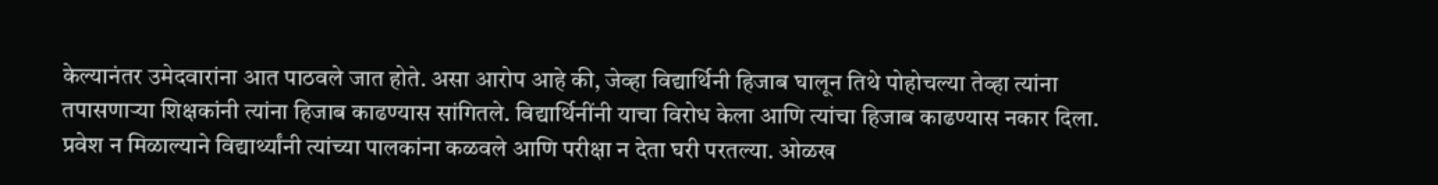केल्यानंतर उमेदवारांना आत पाठवले जात होते. असा आरोप आहे की, जेव्हा विद्यार्थिनी हिजाब घालून तिथे पोहोचल्या तेव्हा त्यांना तपासणाऱ्या शिक्षकांनी त्यांना हिजाब काढण्यास सांगितले. विद्यार्थिनींनी याचा विरोध केला आणि त्यांचा हिजाब काढण्यास नकार दिला. प्रवेश न मिळाल्याने विद्यार्थ्यांनी त्यांच्या पालकांना कळवले आणि परीक्षा न देता घरी परतल्या. ओळख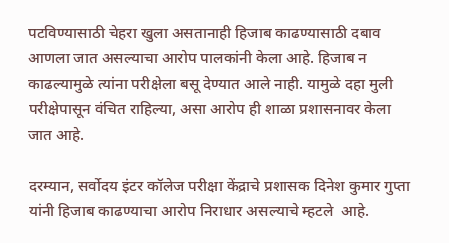पटविण्यासाठी चेहरा खुला असतानाही हिजाब काढण्यासाठी दबाव आणला जात असल्याचा आरोप पालकांनी केला आहे. हिजाब न काढल्यामुळे त्यांना परीक्षेला बसू देण्यात आले नाही. यामुळे दहा मुली परीक्षेपासून वंचित राहिल्या, असा आरोप ही शाळा प्रशासनावर केला जात आहे.

दरम्यान, सर्वोदय इंटर कॉलेज परीक्षा केंद्राचे प्रशासक दिनेश कुमार गुप्ता यांनी हिजाब काढण्याचा आरोप निराधार असल्याचे म्हटले  आहे.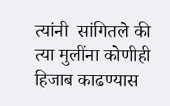त्यांनी  सांगितले की त्या मुलींना कोणीही हिजाब काढण्यास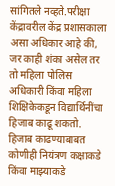सांगितले नव्हते.परीक्षा केंद्रावरील केंद्र प्रशासकाला असा अधिकार आहे की, जर काही शंका असेल तर तो महिला पोलिस अधिकारी किंवा महिला शिक्षिकेकडून विद्यार्थिनींचा हिजाब काढू शकतो.  हिजाब काढण्याबाबत  कोणीही नियंत्रण कक्षाकडे किंवा माझ्याकडे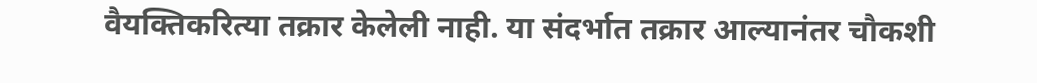वैयक्तिकरित्या तक्रार केलेली नाही. या संदर्भात तक्रार आल्यानंतर चौकशी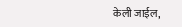केली जाईल,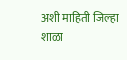अशी माहिती जिल्हा शाळा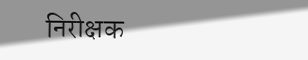निरीक्षक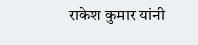राकेश कुमार यांनी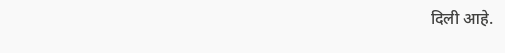दिली आहे.